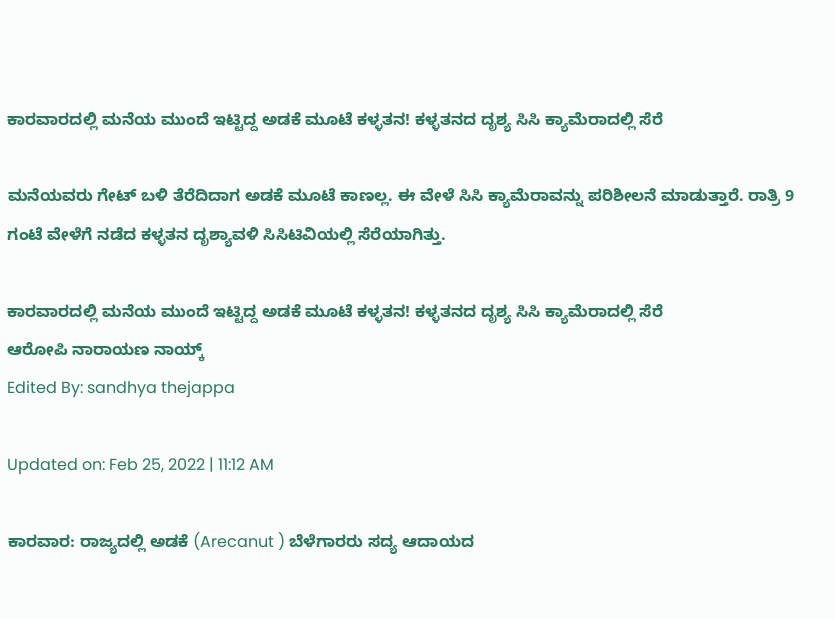ಕಾರವಾರದಲ್ಲಿ ಮನೆಯ ಮುಂದೆ ಇಟ್ಟಿದ್ದ ಅಡಕೆ ಮೂಟೆ ಕಳ್ಳತನ! ಕಳ್ಳತನದ ದೃಶ್ಯ ಸಿಸಿ ಕ್ಯಾಮೆರಾದಲ್ಲಿ ಸೆರೆ

ಮನೆಯವರು ಗೇಟ್ ಬಳಿ ತೆರೆದಿದಾಗ ಅಡಕೆ ಮೂಟೆ ಕಾಣಲ್ಲ. ಈ ವೇಳೆ ಸಿಸಿ ಕ್ಯಾಮೆರಾವನ್ನು ಪರಿಶೀಲನೆ ಮಾಡುತ್ತಾರೆ. ರಾತ್ರಿ 9 ಗಂಟೆ ವೇಳೆಗೆ ನಡೆದ ಕಳ್ಳತನ ದೃಶ್ಯಾವಳಿ ಸಿಸಿಟಿವಿಯಲ್ಲಿ ಸೆರೆಯಾಗಿತ್ತು.

ಕಾರವಾರದಲ್ಲಿ ಮನೆಯ ಮುಂದೆ ಇಟ್ಟಿದ್ದ ಅಡಕೆ ಮೂಟೆ ಕಳ್ಳತನ! ಕಳ್ಳತನದ ದೃಶ್ಯ ಸಿಸಿ ಕ್ಯಾಮೆರಾದಲ್ಲಿ ಸೆರೆ
ಆರೋಪಿ ನಾರಾಯಣ ನಾಯ್ಕ್
Edited By: sandhya thejappa

Updated on: Feb 25, 2022 | 11:12 AM

ಕಾರವಾರ: ರಾಜ್ಯದಲ್ಲಿ ಅಡಕೆ (Arecanut ) ಬೆಳೆಗಾರರು ಸದ್ಯ ಆದಾಯದ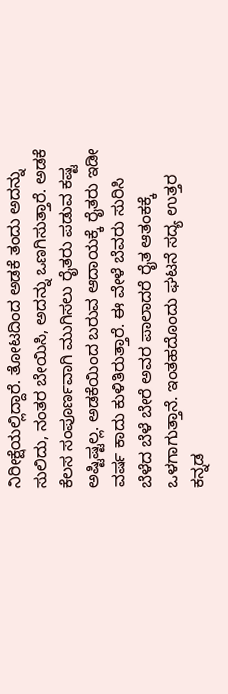ನಿರೀಕ್ಷೆಯಲ್ಲಿದ್ದಾರೆ. ತೋಟದಿಂದ ಅಡಕೆ ತಂದು ಅದನ್ನು ಸುಲಿದು, ನಂತರ ಬೇಯಿಸಿ, ಅದನ್ನು ಒಣಗಿಸುತ್ತಾರೆ. ಅಡಕೆ ಕೆಲಸ ಸಂಪೂರ್ಣವಾಗಿ ಮುಗಿಸಲು ರೈತರು ಪಡುವ ಕಷ್ಟ ಅಷ್ಟಿಷ್ಟಲ್ಲ. ಅಡಕೆಯಿಂದ ಬರುವ ಆದಾಯಕ್ಕೆ ರೈತರು ಇಡೀ ವರ್ಷ ಕಾದು ಕುಳಿತಿರುತ್ತಾರೆ. ಈ ವೇಳೆ ಬೆವರು ಸುರಿಸಿ ಬೆಳೆದ ಬೆಳೆ ಬೇರೆ ಅವರ ಪಾಲಾದರೆ ರೈತ ಆತಂಕಕ್ಕೆ ಒಳಗಾಗುತ್ತಾನೆ. ಇಂತಹದೊಂದು ಘಟನೆ ಸದ್ಯ ಉತ್ತರ ಕನ್ನಡ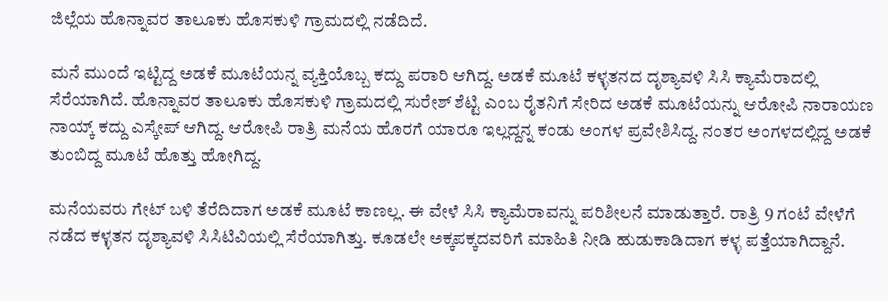ಜಿಲ್ಲೆಯ ಹೊನ್ನಾವರ ತಾಲೂಕು ಹೊಸಕುಳಿ ಗ್ರಾಮದಲ್ಲಿ ನಡೆದಿದೆ.

ಮನೆ ಮುಂದೆ ಇಟ್ಟಿದ್ದ ಅಡಕೆ ಮೂಟೆಯನ್ನ ವ್ಯಕ್ತಿಯೊಬ್ಬ ಕದ್ದು ಪರಾರಿ ಆಗಿದ್ದ. ಅಡಕೆ ಮೂಟೆ ಕಳ್ಳತನದ ದೃಶ್ಯಾವಳಿ ಸಿಸಿ ಕ್ಯಾಮೆರಾದಲ್ಲಿ ಸೆರೆಯಾಗಿದೆ. ಹೊನ್ನಾವರ ತಾಲೂಕು ಹೊಸಕುಳಿ ಗ್ರಾಮದಲ್ಲಿ ಸುರೇಶ್ ಶೆಟ್ಟಿ ಎಂಬ ರೈತನಿಗೆ ಸೇರಿದ ಅಡಕೆ ಮೂಟೆಯನ್ನು ಆರೋಪಿ ನಾರಾಯಣ ನಾಯ್ಕ್ ಕದ್ದು ಎಸ್ಕೇಪ್ ಆಗಿದ್ದ. ಆರೋಪಿ ರಾತ್ರಿ ಮನೆಯ ಹೊರಗೆ ಯಾರೂ ಇಲ್ಲದ್ದನ್ನ ಕಂಡು ಅಂಗಳ ಪ್ರವೇಶಿಸಿದ್ದ. ನಂತರ ಅಂಗಳದಲ್ಲಿದ್ದ ಅಡಕೆ ತುಂಬಿದ್ದ ಮೂಟೆ ಹೊತ್ತು ಹೋಗಿದ್ದ.

ಮನೆಯವರು ಗೇಟ್ ಬಳಿ ತೆರೆದಿದಾಗ ಅಡಕೆ ಮೂಟೆ ಕಾಣಲ್ಲ. ಈ ವೇಳೆ ಸಿಸಿ ಕ್ಯಾಮೆರಾವನ್ನು ಪರಿಶೀಲನೆ ಮಾಡುತ್ತಾರೆ. ರಾತ್ರಿ 9 ಗಂಟೆ ವೇಳೆಗೆ ನಡೆದ ಕಳ್ಳತನ ದೃಶ್ಯಾವಳಿ ಸಿಸಿಟಿವಿಯಲ್ಲಿ ಸೆರೆಯಾಗಿತ್ತು. ಕೂಡಲೇ ಅಕ್ಕಪಕ್ಕದವರಿಗೆ ಮಾಹಿತಿ ನೀಡಿ ಹುಡುಕಾಡಿದಾಗ ಕಳ್ಳ ಪತ್ತೆಯಾಗಿದ್ದಾನೆ.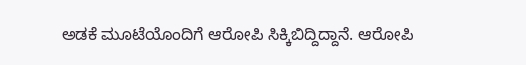ಅಡಕೆ ಮೂಟೆಯೊಂದಿಗೆ ಆರೋಪಿ ಸಿಕ್ಕಿಬಿದ್ದಿದ್ದಾನೆ. ಆರೋಪಿ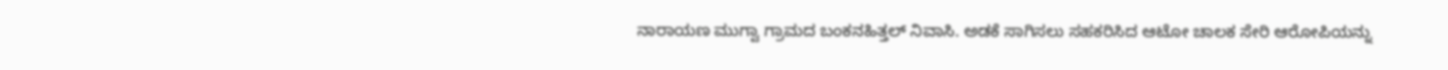ನಾರಾಯಣ ಮುಗ್ವಾ ಗ್ರಾಮದ ಬಂಕನಹಿತ್ತಲ್ ನಿವಾಸಿ. ಅಡಕೆ ಸಾಗಿಸಲು ಸಹಕರಿಸಿದ ಆಟೋ ಚಾಲಕ ಸೇರಿ ಆರೋಪಿಯನ್ನು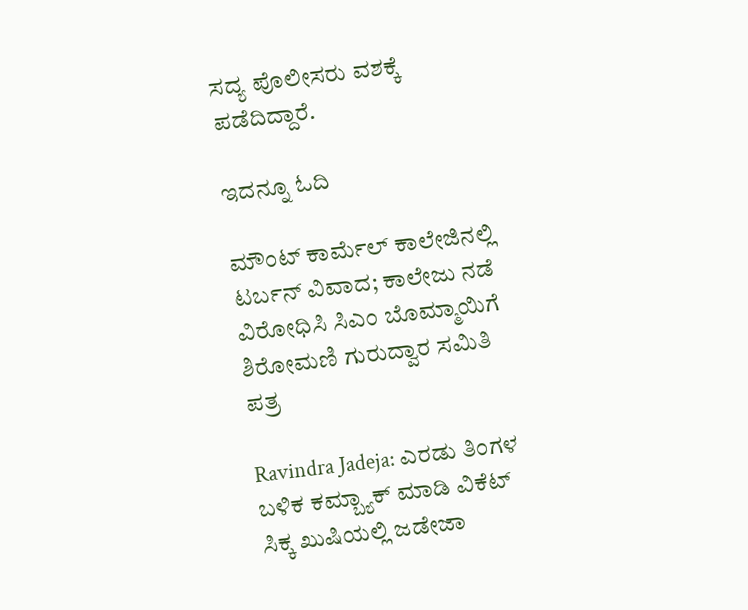ಸದ್ಯ ಪೊಲೀಸರು ವಶಕ್ಕೆ ಪಡೆದಿದ್ದಾರೆ.

ಇದನ್ನೂ ಓದಿ

ಮೌಂಟ್ ಕಾರ್ಮೆಲ್ ಕಾಲೇಜಿನಲ್ಲಿ ಟರ್ಬನ್ ವಿವಾದ; ಕಾಲೇಜು ನಡೆ ವಿರೋಧಿಸಿ ಸಿಎಂ ಬೊಮ್ಮಾಯಿಗೆ ಶಿರೋಮಣಿ ಗುರುದ್ವಾರ ಸಮಿತಿ ಪತ್ರ

Ravindra Jadeja: ಎರಡು ತಿಂಗಳ ಬಳಿಕ ಕಮ್ಬ್ಯಾಕ್ ಮಾಡಿ ವಿಕೆಟ್ ಸಿಕ್ಕ ಖುಷಿಯಲ್ಲಿ ಜಡೇಜಾ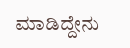ಮಾಡಿದ್ದೇನು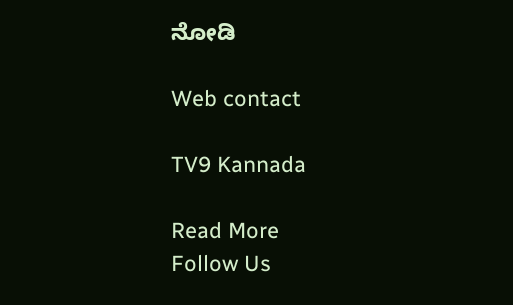ನೋಡಿ

Web contact

TV9 Kannada

Read More
Follow Us